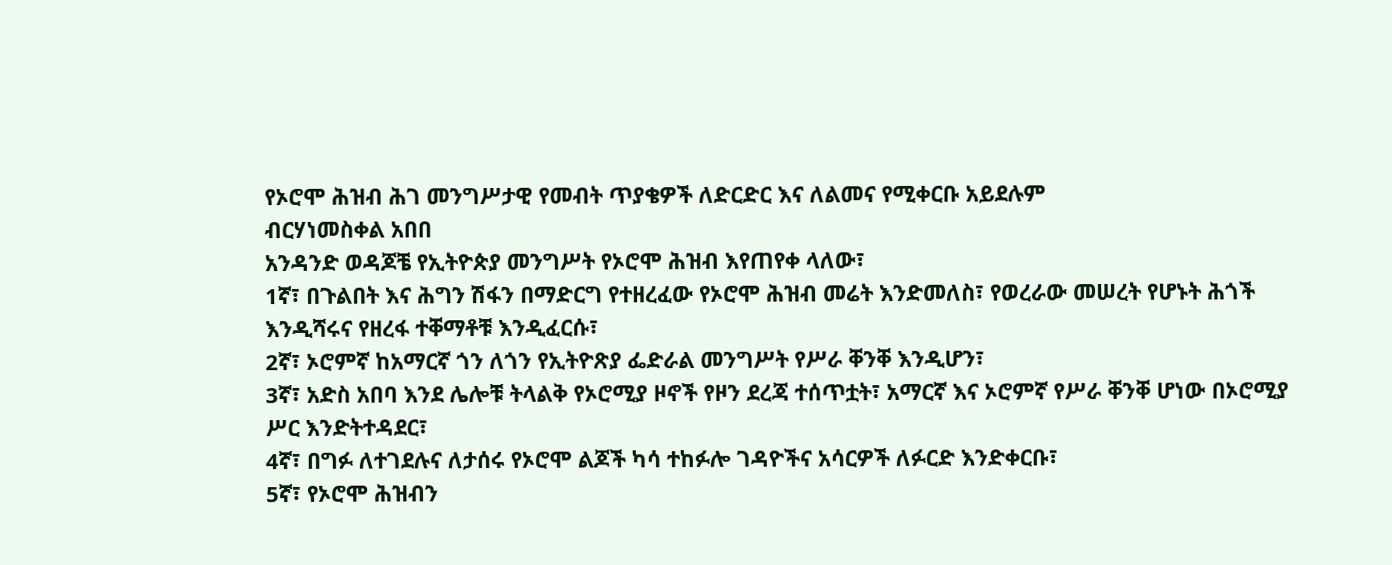የኦሮሞ ሕዝብ ሕገ መንግሥታዊ የመብት ጥያቄዎች ለድርድር እና ለልመና የሚቀርቡ አይደሉም
ብርሃነመስቀል አበበ
አንዳንድ ወዳጆቼ የኢትዮጵያ መንግሥት የኦሮሞ ሕዝብ እየጠየቀ ላለው፣
1ኛ፣ በጉልበት እና ሕግን ሽፋን በማድርግ የተዘረፈው የኦሮሞ ሕዝብ መሬት እንድመለስ፣ የወረራው መሠረት የሆኑት ሕጎች እንዲሻሩና የዘረፋ ተቐማቶቹ እንዲፈርሱ፣
2ኛ፣ ኦሮምኛ ከአማርኛ ጎን ለጎን የኢትዮጽያ ፌድራል መንግሥት የሥራ ቐንቐ እንዲሆን፣
3ኛ፣ አድስ አበባ እንደ ሌሎቹ ትላልቅ የኦሮሚያ ዞኖች የዞን ደረጃ ተሰጥቷት፣ አማርኛ እና ኦሮምኛ የሥራ ቐንቐ ሆነው በኦሮሚያ ሥር እንድትተዳደር፣
4ኛ፣ በግፉ ለተገደሉና ለታሰሩ የኦሮሞ ልጆች ካሳ ተከፉሎ ገዳዮችና አሳርዎች ለፉርድ እንድቀርቡ፣
5ኛ፣ የኦሮሞ ሕዝብን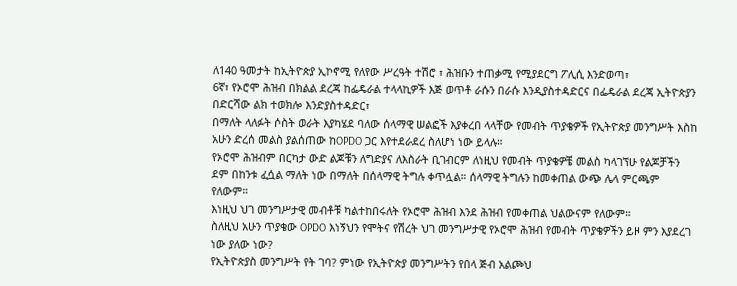ለ140 ዓመታት ከኢትዮጵያ ኢኮኖሚ የለየው ሥረዓት ተሽሮ ፣ ሕዝቡን ተጠቃሚ የሚያደርግ ፖሊሲ እንድወጣ፣
6ኛ፣ የኦሮሞ ሕዝብ በክልል ደረጃ ከፌዴራል ተላላኪዎች እጅ ወጥቶ ራሱን በራሱ እንዲያስተዳድርና በፌዴራል ደረጃ ኢትዮጵያን በድርሻው ልክ ተወክሎ እንድያስተዳድር፣
በማለት ላለፉት ሶስት ወራት እያካሄደ ባለው ሰላማዊ ሠልፎች እያቀረበ ላላቸው የመብት ጥያቄዎች የኢትዮጵያ መንግሥት እስከ አሁን ድረሰ መልስ ያልሰጠው ከOPDO ጋር እየተደራደረ ስለሆነ ነው ይላሉ።
የኦሮሞ ሕዝብም በርካታ ውድ ልጆቹን ለግድያና ለእስራት ቢገብርም ለነዚህ የመብት ጥያቄዎቼ መልስ ካላገኘሁ የልጆቻችን ደም በከንቱ ፈሷል ማለት ነው በማለት በሰላማዊ ትግሉ ቀጥሏል። ሰላማዊ ትግሉን ከመቀጠል ውጭ ሌላ ምርጫም የለውም።
እነዚህ ህገ መንግሥታዊ መብቶቹ ካልተከበሩለት የኦሮሞ ሕዝብ እንደ ሕዝብ የመቀጠል ህልውናም የለውም።
ስለዚህ አሁን ጥያቄው OPDO እነኝህን የሞትና የሽረት ህገ መንግሥታዊ የኦሮሞ ሕዝብ የመብት ጥያቄዎችን ይዞ ምን እያደረገ ነው ያለው ነው?
የኢትዮጵያስ መንግሥት የት ገባ? ምነው የኢትዮጵያ መንግሥትን የበላ ጅብ አልጮህ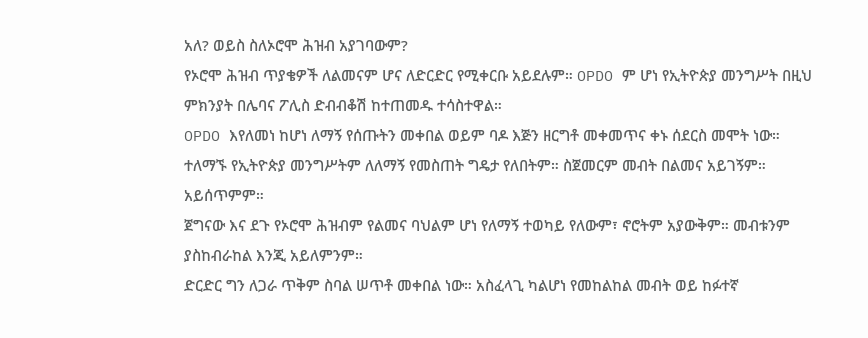አለ? ወይስ ስለኦሮሞ ሕዝብ አያገባውም?
የኦሮሞ ሕዝብ ጥያቄዎች ለልመናም ሆና ለድርድር የሚቀርቡ አይደሉም። OPDO ም ሆነ የኢትዮጵያ መንግሥት በዚህ ምክንያት በሌባና ፖሊስ ድብብቆሽ ከተጠመዱ ተሳስተዋል።
OPDO እየለመነ ከሆነ ለማኝ የሰጡትን መቀበል ወይም ባዶ እጅን ዘርግቶ መቀመጥና ቀኑ ሰደርስ መሞት ነው።
ተለማኙ የኢትዮጵያ መንግሥትም ለለማኝ የመስጠት ግዴታ የለበትም። ስጀመርም መብት በልመና አይገኝም። አይሰጥምም።
ጀግናው እና ደጉ የኦሮሞ ሕዝብም የልመና ባህልም ሆነ የለማኝ ተወካይ የለውም፣ ኖሮትም አያውቅም። መብቱንም ያስከብራከል እንጂ አይለምንም።
ድርድር ግን ለጋራ ጥቅም ስባል ሠጥቶ መቀበል ነው። አስፈላጊ ካልሆነ የመከልከል መብት ወይ ከፉተኛ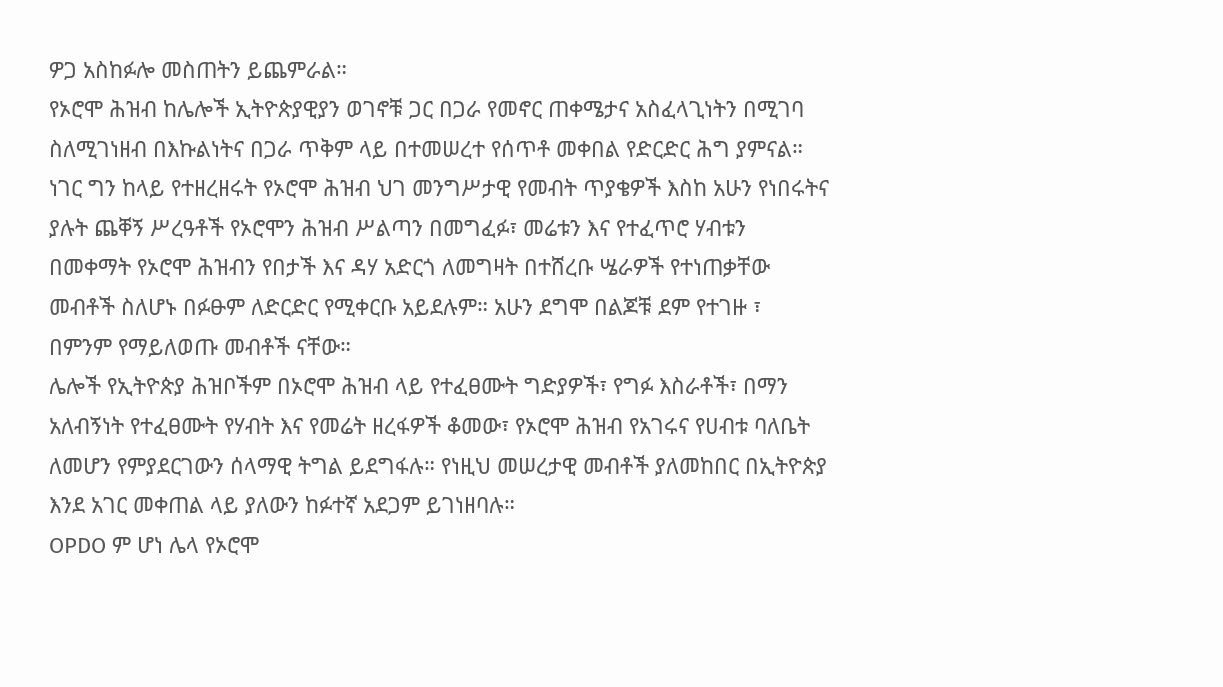ዎጋ አስከፉሎ መስጠትን ይጨምራል።
የኦሮሞ ሕዝብ ከሌሎች ኢትዮጵያዊያን ወገኖቹ ጋር በጋራ የመኖር ጠቀሜታና አስፈላጊነትን በሚገባ ስለሚገነዘብ በእኩልነትና በጋራ ጥቅም ላይ በተመሠረተ የሰጥቶ መቀበል የድርድር ሕግ ያምናል።
ነገር ግን ከላይ የተዘረዘሩት የኦሮሞ ሕዝብ ህገ መንግሥታዊ የመብት ጥያቄዎች እስከ አሁን የነበሩትና ያሉት ጨቐኝ ሥረዓቶች የኦሮሞን ሕዝብ ሥልጣን በመግፈፉ፣ መሬቱን እና የተፈጥሮ ሃብቱን በመቀማት የኦሮሞ ሕዝብን የበታች እና ዳሃ አድርጎ ለመግዛት በተሸረቡ ሤራዎች የተነጠቃቸው መብቶች ስለሆኑ በፉፁም ለድርድር የሚቀርቡ አይደሉም። አሁን ደግሞ በልጆቹ ደም የተገዙ ፣ በምንም የማይለወጡ መብቶች ናቸው።
ሌሎች የኢትዮጵያ ሕዝቦችም በኦሮሞ ሕዝብ ላይ የተፈፀሙት ግድያዎች፣ የግፉ እስራቶች፣ በማን አለብኝነት የተፈፀሙት የሃብት እና የመሬት ዘረፋዎች ቆመው፣ የኦሮሞ ሕዝብ የአገሩና የሀብቱ ባለቤት ለመሆን የምያደርገውን ሰላማዊ ትግል ይደግፋሉ። የነዚህ መሠረታዊ መብቶች ያለመከበር በኢትዮጵያ እንደ አገር መቀጠል ላይ ያለውን ከፉተኛ አደጋም ይገነዘባሉ።
OPDO ም ሆነ ሌላ የኦሮሞ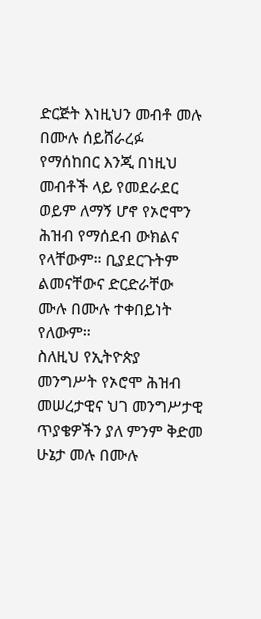ድርጅት እነዚህን መብቶ መሉ በሙሉ ሰይሸራረፉ የማሰከበር እንጂ በነዚህ መብቶች ላይ የመደራደር ወይም ለማኝ ሆኖ የኦሮሞን ሕዝብ የማሰደብ ውክልና የላቸውም። ቢያደርጉትም ልመናቸውና ድርድራቸው ሙሉ በሙሉ ተቀበይነት የለውም።
ስለዚህ የኢትዮጵያ መንግሥት የኦሮሞ ሕዝብ መሠረታዊና ህገ መንግሥታዊ ጥያቄዎችን ያለ ምንም ቅድመ ሁኔታ መሉ በሙሉ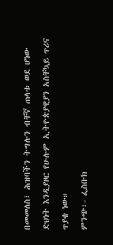በመመለስ፣ ሕዝባችን ትግሉን ብቸኛ ጠላቱ ወደ ሆነው ድህነት እንዲያዞር የሁሉም ኢትዮጵያዊያን አስቸኳይ ጥሪና ጥያቄ ነው።
ምንጭ፡- ፌስቡክ